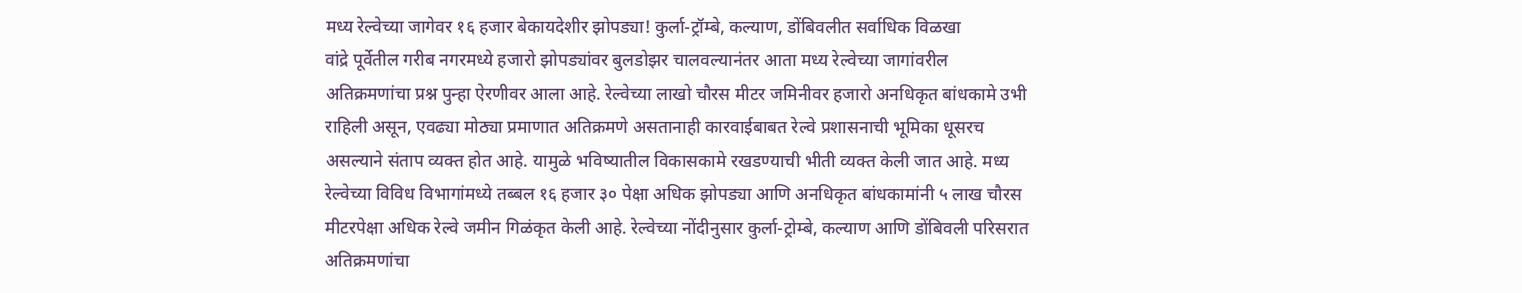मध्य रेल्वेच्या जागेवर १६ हजार बेकायदेशीर झोपड्या! कुर्ला-ट्रॉम्बे, कल्याण, डोंबिवलीत सर्वाधिक विळखा
वांद्रे पूर्वेतील गरीब नगरमध्ये हजारो झोपड्यांवर बुलडोझर चालवल्यानंतर आता मध्य रेल्वेच्या जागांवरील अतिक्रमणांचा प्रश्न पुन्हा ऐरणीवर आला आहे. रेल्वेच्या लाखो चौरस मीटर जमिनीवर हजारो अनधिकृत बांधकामे उभी राहिली असून, एवढ्या मोठ्या प्रमाणात अतिक्रमणे असतानाही कारवाईबाबत रेल्वे प्रशासनाची भूमिका धूसरच असल्याने संताप व्यक्त होत आहे. यामुळे भविष्यातील विकासकामे रखडण्याची भीती व्यक्त केली जात आहे. मध्य रेल्वेच्या विविध विभागांमध्ये तब्बल १६ हजार ३० पेक्षा अधिक झोपड्या आणि अनधिकृत बांधकामांनी ५ लाख चौरस मीटरपेक्षा अधिक रेल्वे जमीन गिळंकृत केली आहे. रेल्वेच्या नोंदीनुसार कुर्ला-ट्रोम्बे, कल्याण आणि डोंबिवली परिसरात अतिक्रमणांचा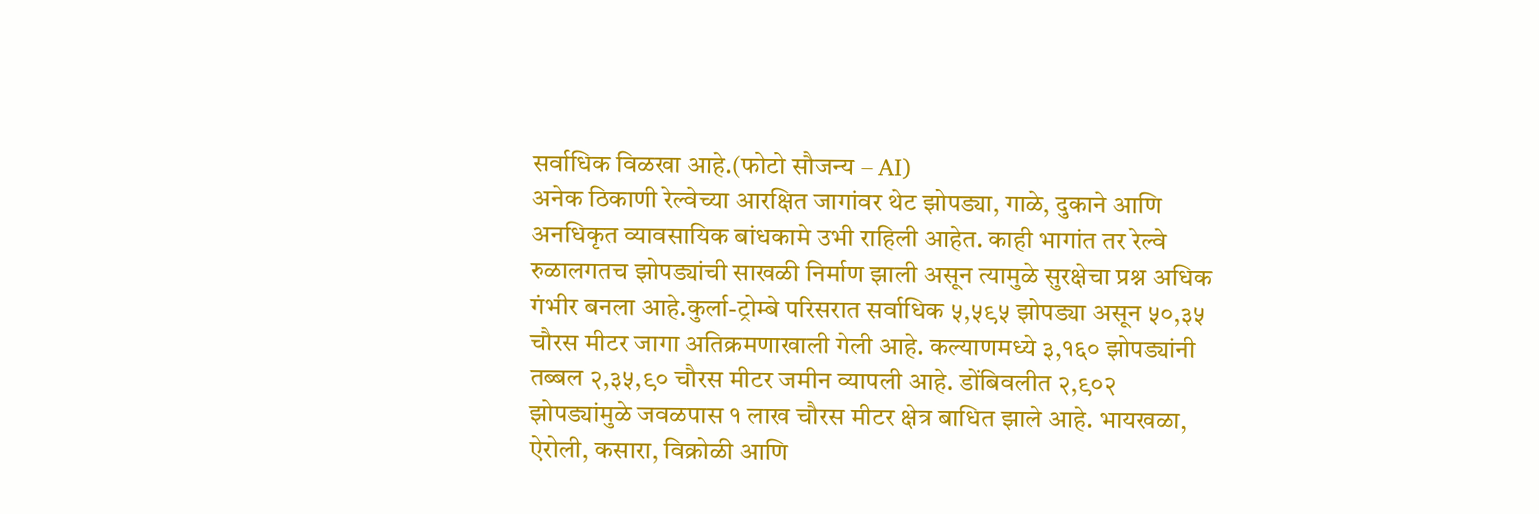सर्वाधिक विळखा आहे.(फोटो सौजन्य – AI)
अनेक ठिकाणी रेल्वेच्या आरक्षित जागांवर थेट झोपड्या, गाळे, दुकाने आणि अनधिकृत व्यावसायिक बांधकामे उभी राहिली आहेत. काही भागांत तर रेल्वे रुळालगतच झोपड्यांची साखळी निर्माण झाली असून त्यामुळे सुरक्षेचा प्रश्न अधिक गंभीर बनला आहे.कुर्ला-ट्रोम्बे परिसरात सर्वाधिक ५,५९५ झोपड्या असून ५०,३५ चौरस मीटर जागा अतिक्रमणाखाली गेली आहे. कल्याणमध्ये ३,१६० झोपड्यांनी तब्बल २,३५,९० चौरस मीटर जमीन व्यापली आहे. डोंबिवलीत २,९०२ झोपड्यांमुळे जवळपास १ लाख चौरस मीटर क्षेत्र बाधित झाले आहे. भायखळा, ऐरोली, कसारा, विक्रोळी आणि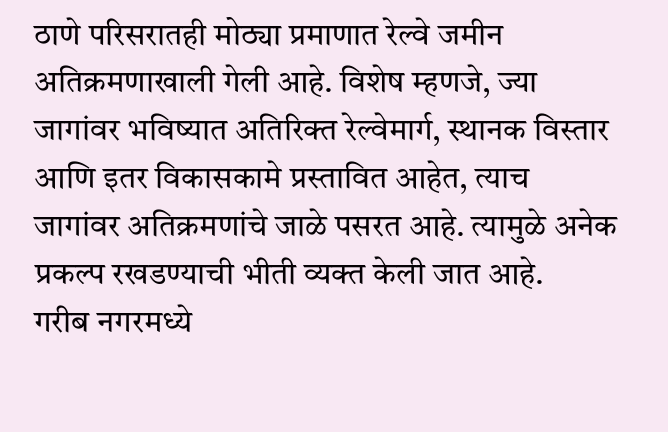ठाणे परिसरातही मोठ्या प्रमाणात रेल्वे जमीन अतिक्रमणाखाली गेली आहे. विशेष म्हणजे, ज्या जागांवर भविष्यात अतिरिक्त रेल्वेमार्ग, स्थानक विस्तार आणि इतर विकासकामे प्रस्तावित आहेत, त्याच जागांवर अतिक्रमणांचे जाळे पसरत आहे. त्यामुळे अनेक प्रकल्प रखडण्याची भीती व्यक्त केली जात आहे.
गरीब नगरमध्ये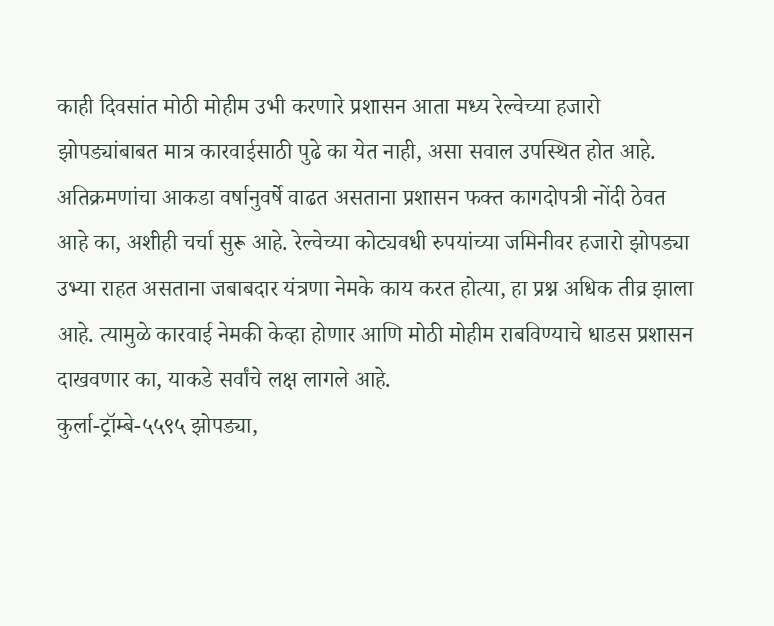काही दिवसांत मोठी मोहीम उभी करणारे प्रशासन आता मध्य रेल्वेच्या हजारो झोपड्यांबाबत मात्र कारवाईसाठी पुढे का येत नाही, असा सवाल उपस्थित होत आहे. अतिक्रमणांचा आकडा वर्षानुवर्षे वाढत असताना प्रशासन फक्त कागदोपत्री नोंदी ठेवत आहे का, अशीही चर्चा सुरू आहे. रेल्वेच्या कोट्यवधी रुपयांच्या जमिनीवर हजारो झोपड्या उभ्या राहत असताना जबाबदार यंत्रणा नेमके काय करत होत्या, हा प्रश्न अधिक तीव्र झाला आहे. त्यामुळे कारवाई नेमकी केव्हा होणार आणि मोठी मोहीम राबविण्याचे धाडस प्रशासन दाखवणार का, याकडे सर्वांचे लक्ष लागले आहे.
कुर्ला-ट्रॉम्बे-५५९५ झोपड्या,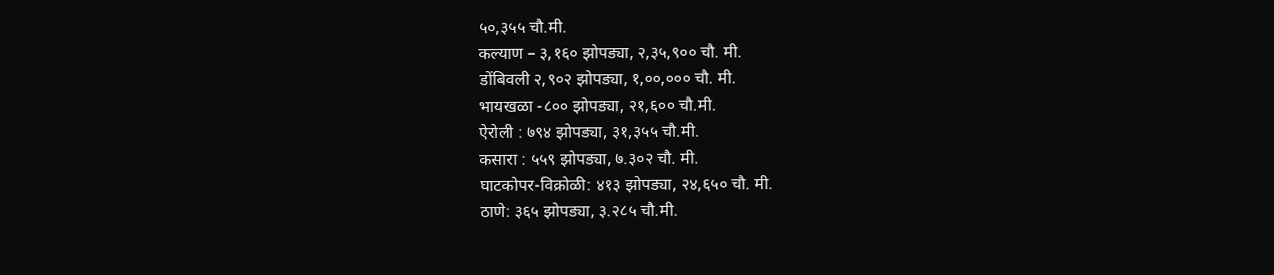५०,३५५ चौ.मी.
कल्याण – ३,१६० झोपड्या, २,३५,९०० चौ. मी.
डोंबिवली २,९०२ झोपड्या, १,००,००० चौ. मी.
भायखळा -८०० झोपड्या, २१,६०० चौ.मी.
ऐरोली : ७९४ झोपड्या, ३१,३५५ चौ.मी.
कसारा : ५५९ झोपड्या, ७.३०२ चौ. मी.
घाटकोपर-विक्रोळी: ४१३ झोपड्या, २४,६५० चौ. मी.
ठाणे: ३६५ झोपड्या, ३.२८५ चौ.मी.